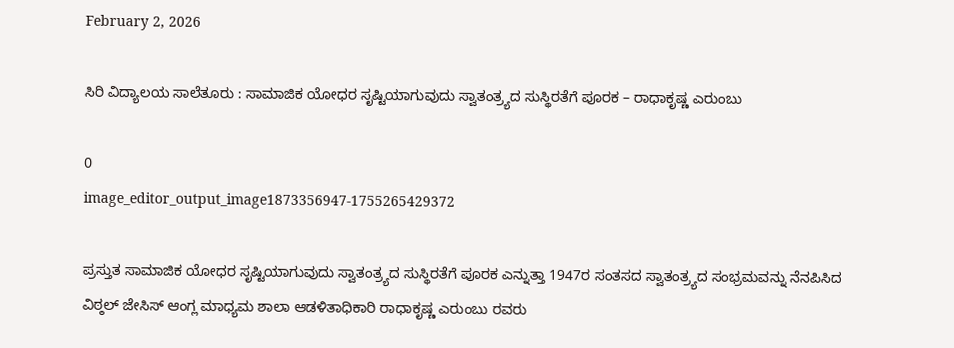February 2, 2026

ಸಿರಿ ವಿದ್ಯಾಲಯ ಸಾಲೆತೂರು : ಸಾಮಾಜಿಕ ಯೋಧರ ಸೃಷ್ಟಿಯಾಗುವುದು ಸ್ವಾತಂತ್ರ್ಯದ ಸುಸ್ಥಿರತೆಗೆ ಪೂರಕ – ರಾಧಾಕೃಷ್ಣ ಎರುಂಬು

0
image_editor_output_image1873356947-1755265429372

ಪ್ರಸ್ತುತ ಸಾಮಾಜಿಕ ಯೋಧರ ಸೃಷ್ಟಿಯಾಗುವುದು ಸ್ವಾತಂತ್ರ್ಯದ ಸುಸ್ಥಿರತೆಗೆ ಪೂರಕ ಎನ್ನುತ್ತಾ 1947ರ ಸಂತಸದ ಸ್ವಾತಂತ್ರ್ಯದ ಸಂಭ್ರಮವನ್ನು ನೆನಪಿಸಿದ ವಿಠ್ಠಲ್ ಜೇಸಿಸ್ ಆಂಗ್ಲ ಮಾಧ್ಯಮ ಶಾಲಾ ಆಡಳಿತಾಧಿಕಾರಿ ರಾಧಾಕೃಷ್ಣ ಎರುಂಬು ರವರು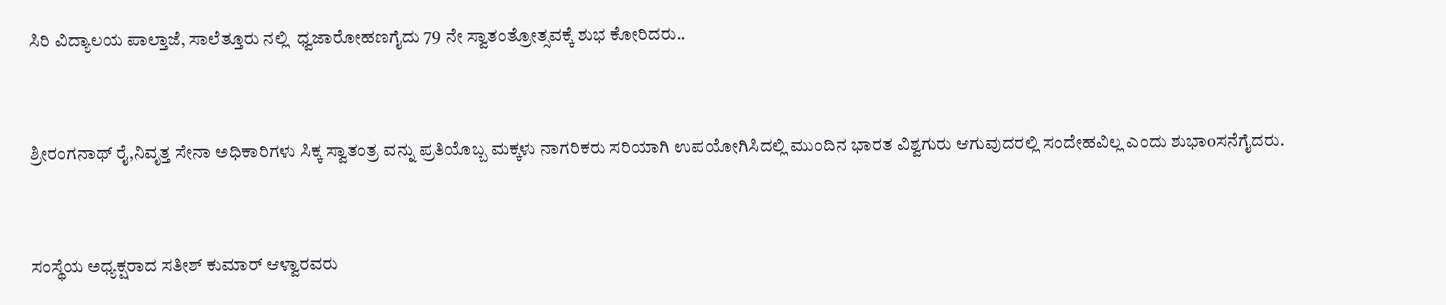ಸಿರಿ ವಿದ್ಯಾಲಯ ಪಾಲ್ತಾಜೆ, ಸಾಲೆತ್ತೂರು ನಲ್ಲಿ  ಧ್ವಜಾರೋಹಣಗೈದು 79 ನೇ ಸ್ವಾತಂತ್ರೋತ್ಸವಕ್ಕೆ ಶುಭ ಕೋರಿದರು..


ಶ್ರೀರಂಗನಾಥ್ ರೈ,ನಿವೃತ್ತ ಸೇನಾ ಅಧಿಕಾರಿಗಳು ಸಿಕ್ಕ ಸ್ವಾತಂತ್ರ ವನ್ನು ಪ್ರತಿಯೊಬ್ಬ ಮಕ್ಕಳು ನಾಗರಿಕರು ಸರಿಯಾಗಿ ಉಪಯೋಗಿಸಿದಲ್ಲಿ ಮುಂದಿನ ಭಾರತ ವಿಶ್ವಗುರು ಆಗುವುದರಲ್ಲಿ ಸಂದೇಹವಿಲ್ಲ ಎಂದು ಶುಭಾoಸನೆಗೈದರು.


ಸಂಸ್ಥೆಯ ಅಧ್ಯಕ್ಷರಾದ ಸತೀಶ್ ಕುಮಾರ್ ಆಳ್ವಾರವರು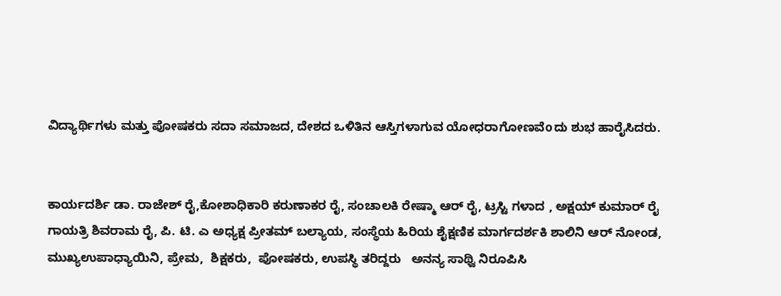ವಿದ್ಯಾರ್ಥಿಗಳು ಮತ್ತು ಪೋಷಕರು ಸದಾ ಸಮಾಜದ, ದೇಶದ ಒಳಿತಿನ ಆಸ್ತಿಗಳಾಗುವ ಯೋಧರಾಗೋಣವೆoದು ಶುಭ ಹಾರೈಸಿದರು.


ಕಾರ್ಯದರ್ಶಿ ಡಾ. ರಾಜೇಶ್ ರೈ,ಕೋಶಾಧಿಕಾರಿ ಕರುಣಾಕರ ರೈ, ಸಂಚಾಲಕಿ ರೇಷ್ಮಾ ಆರ್ ರೈ, ಟ್ರಸ್ಟಿ ಗಳಾದ , ಅಕ್ಷಯ್ ಕುಮಾರ್ ರೈ
ಗಾಯತ್ರಿ ಶಿವರಾಮ ರೈ, ಪಿ. ಟಿ. ಎ ಅಧ್ಯಕ್ಷ ಪ್ರೀತಮ್ ಬಲ್ಯಾಯ, ಸಂಸ್ಥೆಯ ಹಿರಿಯ ಶೈಕ್ಷಣಿಕ ಮಾರ್ಗದರ್ಶಕಿ ಶಾಲಿನಿ ಆರ್ ನೋಂಡ, ಮುಖ್ಯಉಪಾಧ್ಯಾಯಿನಿ, ಪ್ರೇಮ,  ಶಿಕ್ಷಕರು,  ಪೋಷಕರು, ಉಪಸ್ಥಿ ತರಿದ್ದರು   ಅನನ್ಯ ಸಾಥ್ವಿ ನಿರೂಪಿಸಿ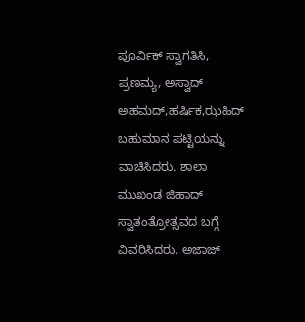ಪೂರ್ವಿಕ್ ಸ್ವಾಗತಿಸಿ, ಪ್ರಣಮ್ಯ, ಅಸ್ವಾದ್ ಅಹಮದ್,ಹರ್ಷಿಕ,ಝಹಿದ್ ಬಹುಮಾನ ಪಟ್ಟಿಯನ್ನು ವಾಚಿಸಿದರು. ಶಾಲಾ ಮುಖಂಡ ಜಿಹಾದ್ ಸ್ವಾತಂತ್ರೋತ್ಸವದ ಬಗ್ಗೆ ವಿವರಿಸಿದರು. ಅಜಾಜ್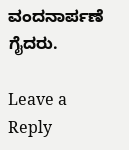ವಂದನಾರ್ಪಣೆ ಗೈದರು.

Leave a Reply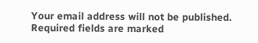Your email address will not be published. Required fields are marked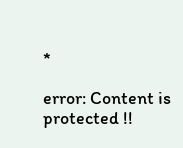*

error: Content is protected !!